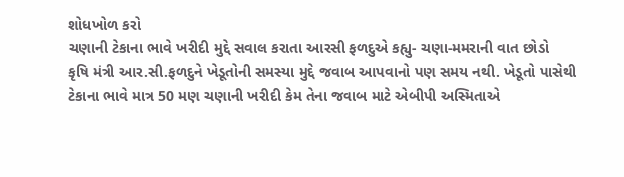શોધખોળ કરો
ચણાની ટેકાના ભાવે ખરીદી મુદ્દે સવાલ કરાતા આરસી ફળદુએ કહ્યુ- ચણા-મમરાની વાત છોડો
કૃષિ મંત્રી આર.સી.ફળદુને ખેડૂતોની સમસ્યા મુદ્દે જવાબ આપવાનો પણ સમય નથી. ખેડૂતો પાસેથી ટેકાના ભાવે માત્ર 50 મણ ચણાની ખરીદી કેમ તેના જવાબ માટે એબીપી અસ્મિતાએ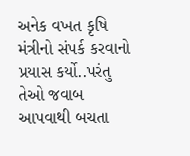અનેક વખત કૃષિ મંત્રીનો સંપર્ક કરવાનો પ્રયાસ કર્યો..પરંતુ તેઓ જવાબ આપવાથી બચતા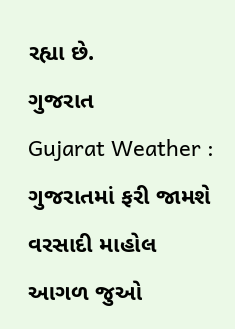રહ્યા છે.
ગુજરાત
Gujarat Weather : ગુજરાતમાં ફરી જામશે વરસાદી માહોલ
આગળ જુઓ